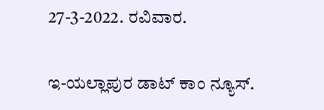27-3-2022. ರವಿವಾರ.

ಇ-ಯಲ್ಲಾಪುರ ಡಾಟ್ ಕಾಂ ನ್ಯೂಸ್.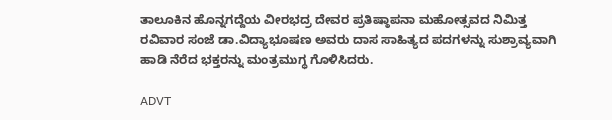ತಾಲೂಕಿನ ಹೊನ್ನಗದ್ದೆಯ ವೀರಭದ್ರ ದೇವರ ಪ್ರತಿಷ್ಠಾಪನಾ ಮಹೋತ್ಸವದ ನಿಮಿತ್ತ ರವಿವಾರ ಸಂಜೆ ಡಾ.ವಿದ್ಯಾಭೂಷಣ ಅವರು ದಾಸ ಸಾಹಿತ್ಯದ ಪದಗಳನ್ನು ಸುಶ್ರಾವ್ಯವಾಗಿ ಹಾಡಿ ನೆರೆದ ಭಕ್ತರನ್ನು ಮಂತ್ರಮುಗ್ಧ ಗೊಳಿಸಿದರು.

ADVT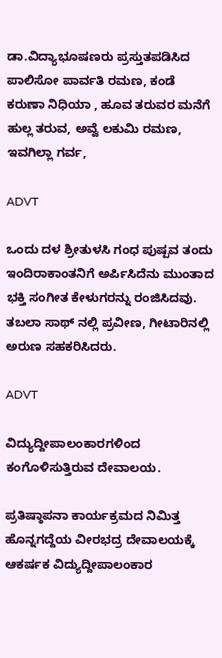ಡಾ.ವಿದ್ಯಾಭೂಷಣರು ಪ್ರಸ್ತುತಪಡಿಸಿದ ಪಾಲಿಸೋ ಪಾರ್ವತಿ ರಮಣ, ಕಂಡೆ ಕರುಣಾ ನಿಧಿಯಾ , ಹೂವ ತರುವರ ಮನೆಗೆ ಹುಲ್ಲ ತರುವ, ಅವ್ವೆ ಲಕುಮಿ ರಮಣ, ಇವಗಿಲ್ಲಾ ಗರ್ವ,

ADVT

ಒಂದು ದಳ ಶ್ರೀತುಳಸಿ ಗಂಧ ಪುಷ್ಪವ ತಂದು ಇಂದಿರಾಕಾಂತನಿಗೆ ಅರ್ಪಿಸಿದೆನು ಮುಂತಾದ ಭಕ್ತಿ ಸಂಗೀತ ಕೇಳುಗರನ್ನು ರಂಜಿಸಿದವು. ತಬಲಾ ಸಾಥ್ ನಲ್ಲಿ ಪ್ರವೀಣ, ಗೀಟಾರಿನಲ್ಲಿ ಅರುಣ ಸಹಕರಿಸಿದರು.

ADVT

ವಿದ್ಯುದ್ದೀಪಾಲಂಕಾರಗಳಿಂದ ಕಂಗೊಳಿಸುತ್ತಿರುವ ದೇವಾಲಯ.

ಪ್ರತಿಷ್ಠಾಪನಾ ಕಾರ್ಯಕ್ರಮದ ನಿಮಿತ್ತ ಹೊನ್ನಗದ್ದೆಯ ವೀರಭದ್ರ ದೇವಾಲಯಕ್ಕೆ ಆಕರ್ಷಕ ವಿದ್ಯುದ್ದೀಪಾಲಂಕಾರ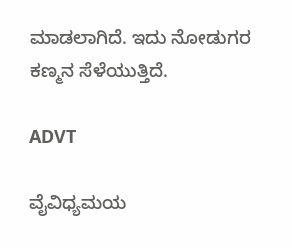ಮಾಡಲಾಗಿದೆ. ಇದು ನೋಡುಗರ ಕಣ್ಮನ ಸೆಳೆಯುತ್ತಿದೆ.

ADVT

ವೈವಿಧ್ಯಮಯ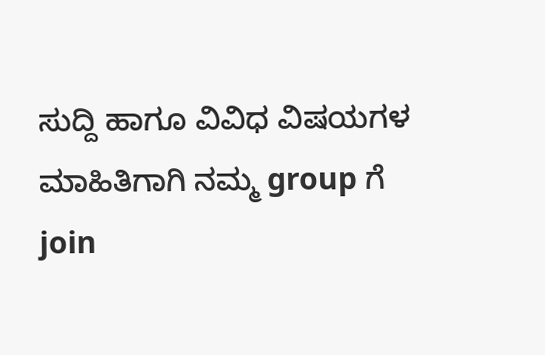ಸುದ್ದಿ ಹಾಗೂ ವಿವಿಧ ವಿಷಯಗಳ ಮಾಹಿತಿಗಾಗಿ ನಮ್ಮ group ಗೆ join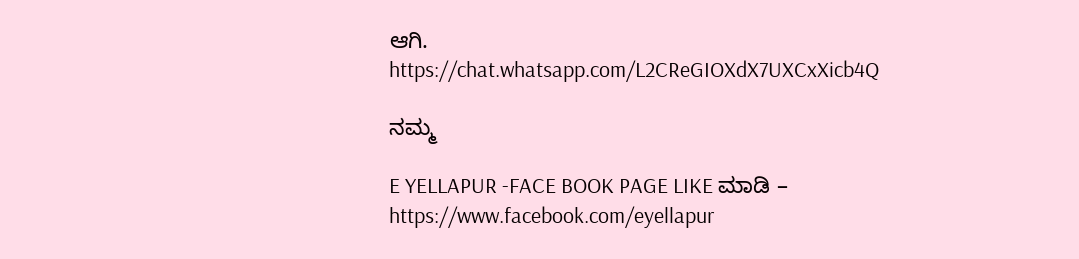ಆಗಿ.
https://chat.whatsapp.com/L2CReGIOXdX7UXCxXicb4Q

ನಮ್ಮ

E YELLAPUR -FACE BOOK PAGE LIKE ಮಾಡಿ – https://www.facebook.com/eyellapur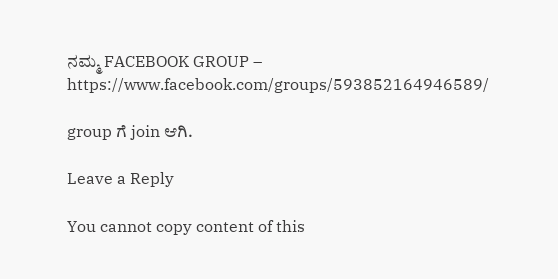ನಮ್ಮ FACEBOOK GROUP – https://www.facebook.com/groups/593852164946589/

group ಗೆ join ಆಗಿ.

Leave a Reply

You cannot copy content of this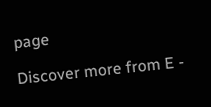page

Discover more from E -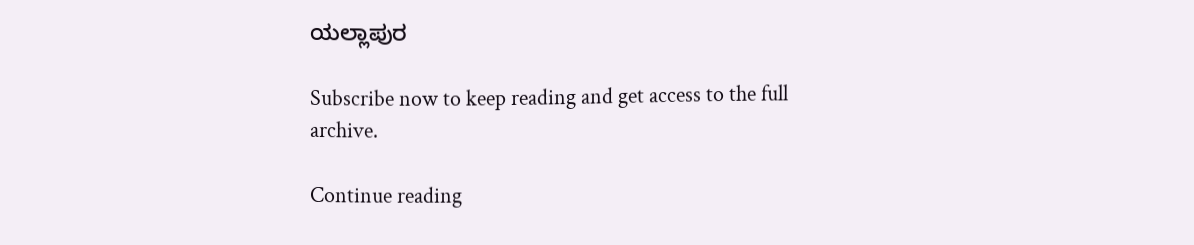ಯಲ್ಲಾಪುರ

Subscribe now to keep reading and get access to the full archive.

Continue reading